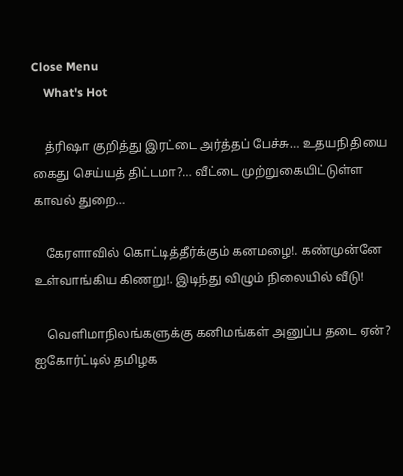Close Menu
    What's Hot

    த்ரிஷா குறித்து இரட்டை அர்த்தப் பேச்சு… உதயநிதியை கைது செய்யத் திட்டமா?… வீட்டை முற்றுகையிட்டுள்ள காவல் துறை…

    கேரளாவில் கொட்டித்தீர்க்கும் கனமழை!. கண்முன்னே உள்வாங்கிய கிணறு!. இடிந்து விழும் நிலையில் வீடு!

    வெளிமாநிலங்களுக்கு கனிமங்கள் அனுப்ப தடை ஏன்? ஐகோர்ட்டில் தமிழக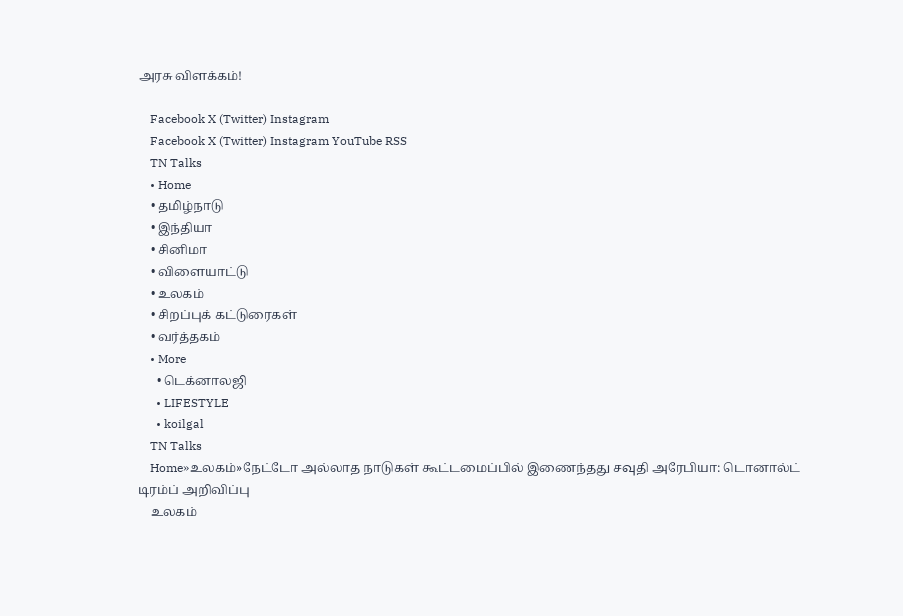அரசு விளக்கம்!

    Facebook X (Twitter) Instagram
    Facebook X (Twitter) Instagram YouTube RSS
    TN Talks
    • Home
    • தமிழ்நாடு
    • இந்தியா
    • சினிமா
    • விளையாட்டு
    • உலகம்
    • சிறப்புக் கட்டுரைகள்
    • வர்த்தகம்
    • More
      • டெக்னாலஜி
      • LIFESTYLE
      • koilgal
    TN Talks
    Home»உலகம்»நேட்டோ அல்லாத நாடுகள் கூட்டமைப்பில் இணைந்தது சவுதி அரேபியா: டொனால்ட் டிரம்ப் அறிவிப்பு
    உலகம்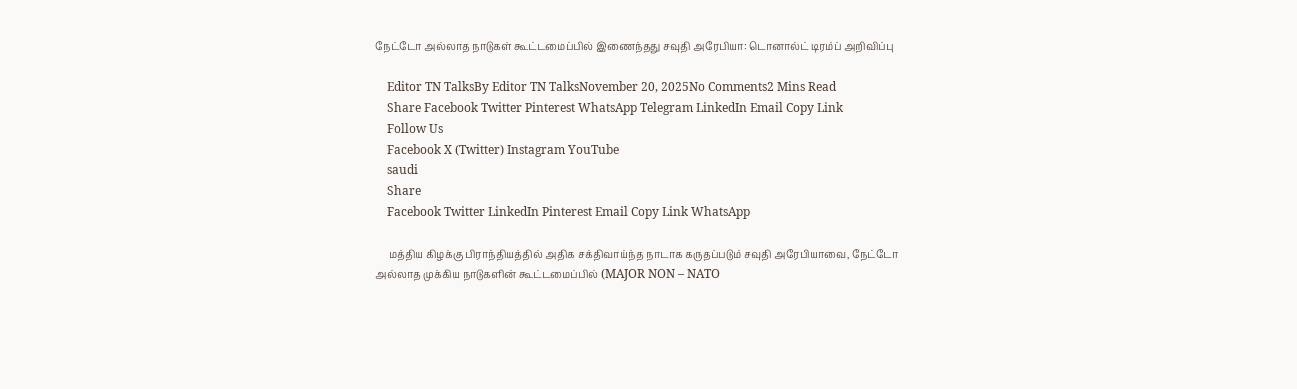நேட்டோ அல்லாத நாடுகள் கூட்டமைப்பில் இணைந்தது சவுதி அரேபியா: டொனால்ட் டிரம்ப் அறிவிப்பு

    Editor TN TalksBy Editor TN TalksNovember 20, 2025No Comments2 Mins Read
    Share Facebook Twitter Pinterest WhatsApp Telegram LinkedIn Email Copy Link
    Follow Us
    Facebook X (Twitter) Instagram YouTube
    saudi
    Share
    Facebook Twitter LinkedIn Pinterest Email Copy Link WhatsApp

     மத்திய கிழக்கு பிராந்தியத்தில் அதிக சக்திவாய்ந்த நாடாக கருதப்படும் சவுதி அரேபியாவை, நேட்டோ அல்லாத முக்கிய நாடுகளின் கூட்டமைப்பில் (MAJOR NON – NATO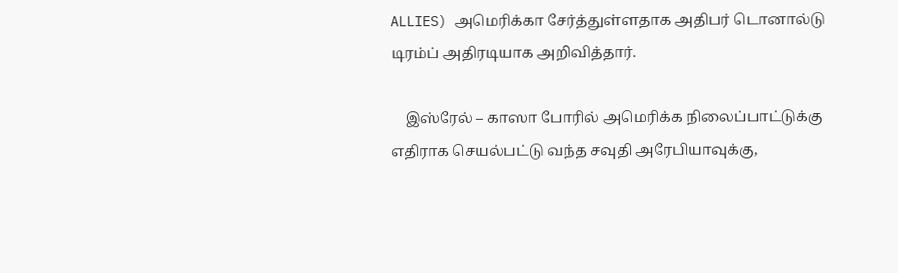ALLIES) அமெரிக்கா சேர்த்துள்ளதாக அதிபர் டொனால்டு டிரம்ப் அதிரடியாக அறிவித்தார்.

    இஸ்ரேல் – காஸா போரில் அமெரிக்க நிலைப்பாட்டுக்கு எதிராக செயல்பட்டு வந்த சவுதி அரேபியாவுக்கு,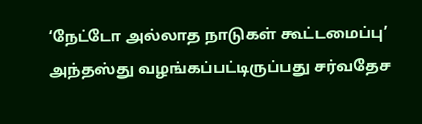‘நேட்டோ அல்லாத நாடுகள் கூட்டமைப்பு’ அந்தஸ்து வழங்கப்பட்டிருப்பது சர்வதேச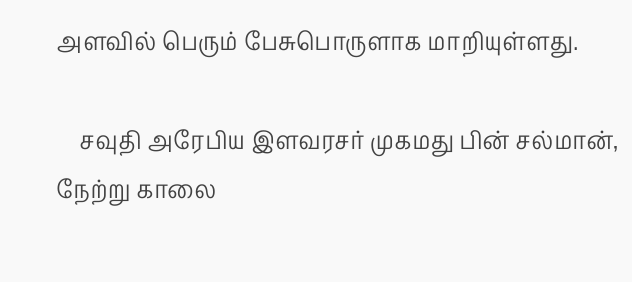அளவில் பெரும் பேசுபொருளாக மாறியுள்ளது.

    சவுதி அரேபிய இளவரசர் முகமது பின் சல்மான், நேற்று காலை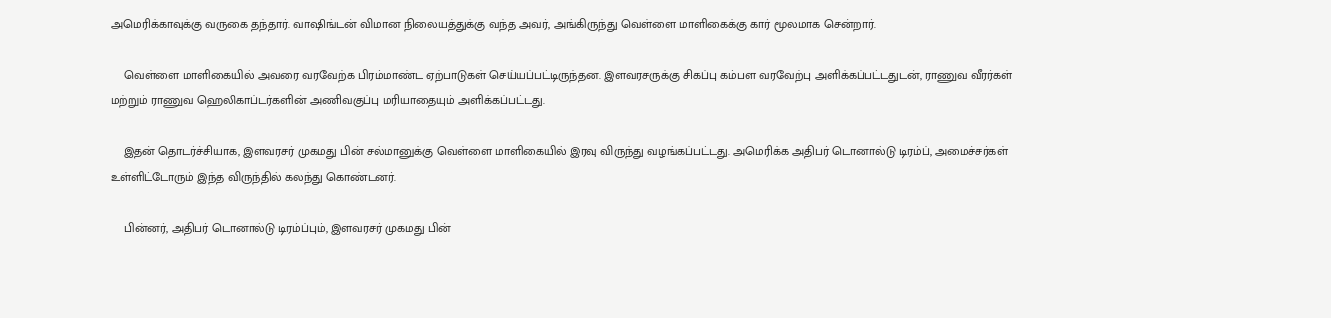அமெரிக்காவுக்கு வருகை தந்தார். வாஷிங்டன் விமான நிலையத்துக்கு வந்த அவர், அங்கிருந்து வெள்ளை மாளிகைக்கு கார் மூலமாக சென்றார்.

    வெள்ளை மாளிகையில் அவரை வரவேற்க பிரம்மாண்ட ஏற்பாடுகள் செய்யப்பட்டிருந்தன. இளவரசருக்கு சிகப்பு கம்பள வரவேற்பு அளிக்கப்பட்டதுடன், ராணுவ வீரர்கள் மற்றும் ராணுவ ஹெலிகாப்டர்களின் அணிவகுப்பு மரியாதையும் அளிக்கப்பட்டது.

    இதன் தொடர்ச்சியாக, இளவரசர் முகமது பின் சல்மானுக்கு வெள்ளை மாளிகையில் இரவு விருந்து வழங்கப்பட்டது. அமெரிக்க அதிபர் டொனால்டு டிரம்ப், அமைச்சர்கள் உள்ளிட்டோரும் இந்த விருந்தில் கலந்து கொண்டனர்.

    பின்னர், அதிபர் டொனால்டு டிரம்ப்பும், இளவரசர் முகமது பின்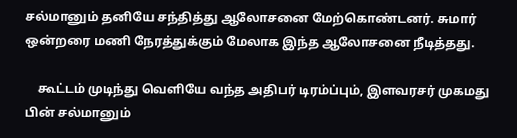சல்மானும் தனியே சந்தித்து ஆலோசனை மேற்கொண்டனர். சுமார் ஒன்றரை மணி நேரத்துக்கும் மேலாக இந்த ஆலோசனை நீடித்தது.

    கூட்டம் முடிந்து வெளியே வந்த அதிபர் டிரம்ப்பும், இளவரசர் முகமது பின் சல்மானும்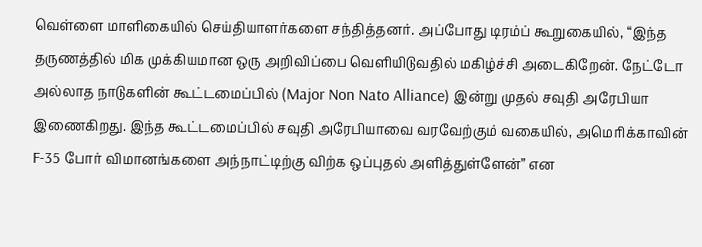வெள்ளை மாளிகையில் செய்தியாளர்களை சந்தித்தனர். அப்போது டிரம்ப் கூறுகையில், “இந்த தருணத்தில் மிக முக்கியமான ஒரு அறிவிப்பை வெளியிடுவதில் மகிழ்ச்சி அடைகிறேன். நேட்டோ அல்லாத நாடுகளின் கூட்டமைப்பில் (Major Non Nato Alliance) இன்று முதல் சவுதி அரேபியா இணைகிறது. இந்த கூட்டமைப்பில் சவுதி அரேபியாவை வரவேற்கும் வகையில், அமெரிக்காவின் F-35 போர் விமானங்களை அந்நாட்டிற்கு விற்க ஒப்புதல் அளித்துள்ளேன்” என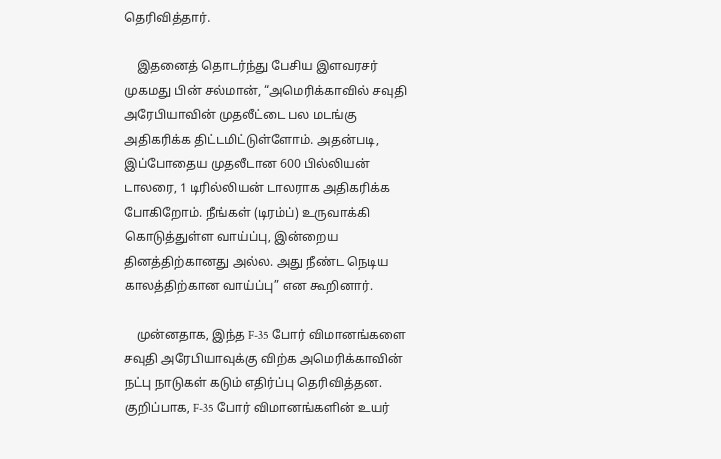தெரிவித்தார்.

    இதனைத் தொடர்ந்து பேசிய இளவரசர் முகமது பின் சல்மான், “அமெரிக்காவில் சவுதி அரேபியாவின் முதலீட்டை பல மடங்கு அதிகரிக்க திட்டமிட்டுள்ளோம். அதன்படி, இப்போதைய முதலீடான 600 பில்லியன் டாலரை, 1 டிரில்லியன் டாலராக அதிகரிக்க போகிறோம். நீங்கள் (டிரம்ப்) உருவாக்கி கொடுத்துள்ள வாய்ப்பு, இன்றைய தினத்திற்கானது அல்ல. அது நீண்ட நெடிய காலத்திற்கான வாய்ப்பு” என கூறினார்.

    முன்னதாக, இந்த F-35 போர் விமானங்களை சவுதி அரேபியாவுக்கு விற்க அமெரிக்காவின் நட்பு நாடுகள் கடும் எதிர்ப்பு தெரிவித்தன. குறிப்பாக, F-35 போர் விமானங்களின் உயர்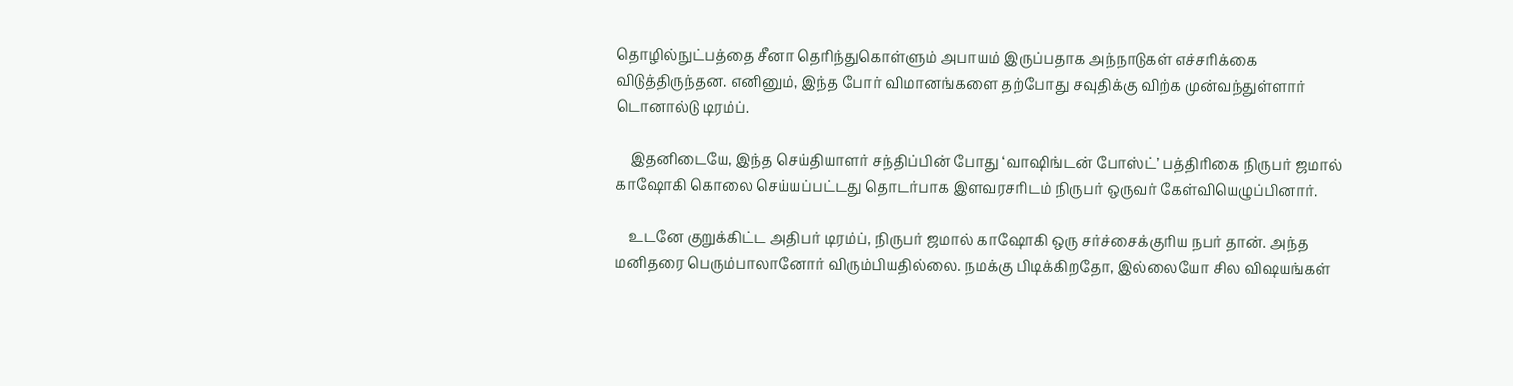தொழில்நுட்பத்தை சீனா தெரிந்துகொள்ளும் அபாயம் இருப்பதாக அந்நாடுகள் எச்சரிக்கை விடுத்திருந்தன. எனினும், இந்த போர் விமானங்களை தற்போது சவுதிக்கு விற்க முன்வந்துள்ளார் டொனால்டு டிரம்ப்.

    இதனிடையே, இந்த செய்தியாளர் சந்திப்பின் போது ‘வாஷிங்டன் போஸ்ட்’ பத்திரிகை நிருபர் ஜமால் காஷோகி கொலை செய்யப்பட்டது தொடர்பாக இளவரசரிடம் நிருபர் ஒருவர் கேள்வியெழுப்பினார்.

    உடனே குறுக்கிட்ட அதிபர் டிரம்ப், நிருபர் ஜமால் காஷோகி ஒரு சர்ச்சைக்குரிய நபர் தான். அந்த மனிதரை பெரும்பாலானோர் விரும்பியதில்லை. நமக்கு பிடிக்கிறதோ, இல்லையோ சில விஷயங்கள்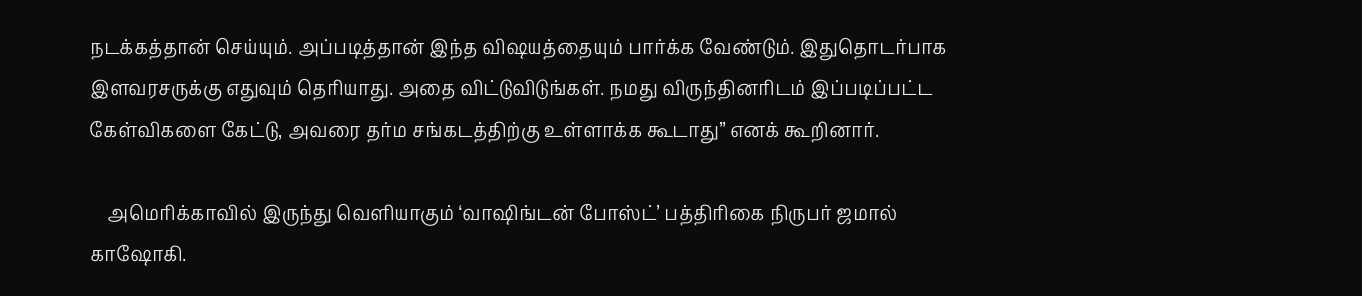நடக்கத்தான் செய்யும். அப்படித்தான் இந்த விஷயத்தையும் பார்க்க வேண்டும். இதுதொடர்பாக இளவரசருக்கு எதுவும் தெரியாது. அதை விட்டுவிடுங்கள். நமது விருந்தினரிடம் இப்படிப்பட்ட கேள்விகளை கேட்டு, அவரை தர்ம சங்கடத்திற்கு உள்ளாக்க கூடாது” எனக் கூறினார்.

    அமெரிக்காவில் இருந்து வெளியாகும் ‘வாஷிங்டன் போஸ்ட்’ பத்திரிகை நிருபர் ஜமால் காஷோகி.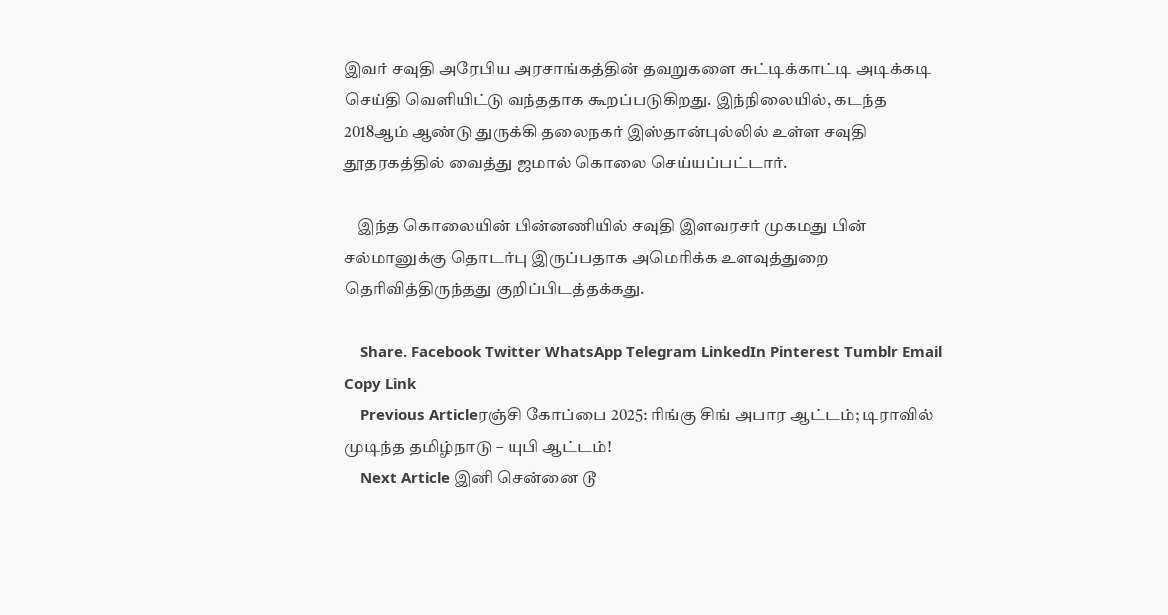இவர் சவுதி அரேபிய அரசாங்கத்தின் தவறுகளை சுட்டிக்காட்டி அடிக்கடி செய்தி வெளியிட்டு வந்ததாக கூறப்படுகிறது. இந்நிலையில், கடந்த 2018ஆம் ஆண்டு துருக்கி தலைநகர் இஸ்தான்புல்லில் உள்ள சவுதி தூதரகத்தில் வைத்து ஜமால் கொலை செய்யப்பட்டார்.

    இந்த கொலையின் பின்னணியில் சவுதி இளவரசர் முகமது பின் சல்மானுக்கு தொடர்பு இருப்பதாக அமெரிக்க உளவுத்துறை தெரிவித்திருந்தது குறிப்பிடத்தக்கது.

    Share. Facebook Twitter WhatsApp Telegram LinkedIn Pinterest Tumblr Email Copy Link
    Previous Articleரஞ்சி கோப்பை 2025: ரிங்கு சிங் அபார ஆட்டம்; டிராவில் முடிந்த தமிழ்நாடு – யுபி ஆட்டம்!
    Next Article இனி சென்னை டூ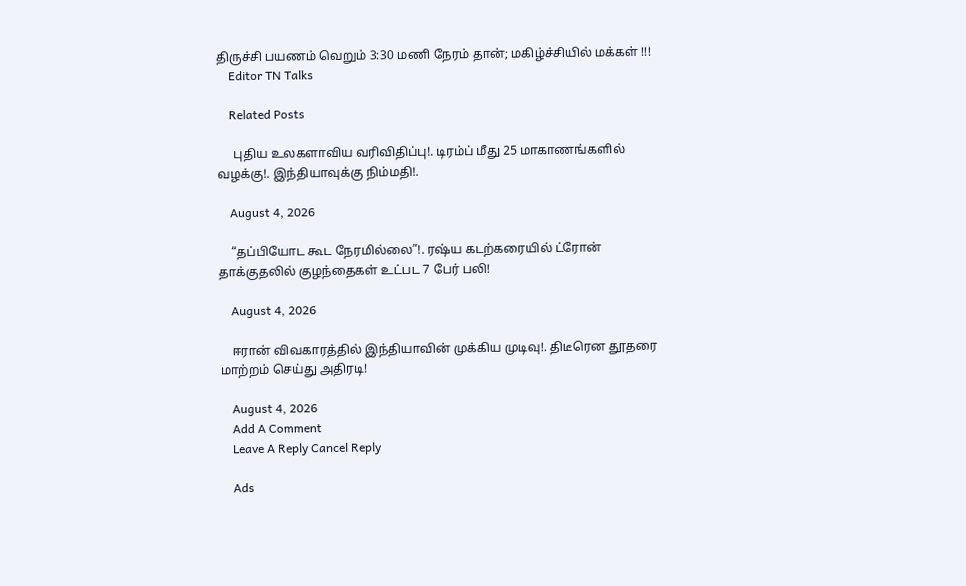திருச்சி பயணம் வெறும் 3:30 மணி நேரம் தான்; மகிழ்ச்சியில் மக்கள் !!!
    Editor TN Talks

    Related Posts

     புதிய உலகளாவிய வரிவிதிப்பு!. டிரம்ப் மீது 25 மாகாணங்களில் வழக்கு!. இந்தியாவுக்கு நிம்மதி!.

    August 4, 2026

    “தப்பியோட கூட நேரமில்லை”!. ரஷ்ய கடற்கரையில் ட்ரோன் தாக்குதலில் குழந்தைகள் உட்பட 7 பேர் பலி!

    August 4, 2026

    ஈரான் விவகாரத்தில் இந்தியாவின் முக்கிய முடிவு!. திடீரென தூதரை மாற்றம் செய்து அதிரடி!

    August 4, 2026
    Add A Comment
    Leave A Reply Cancel Reply

    Ads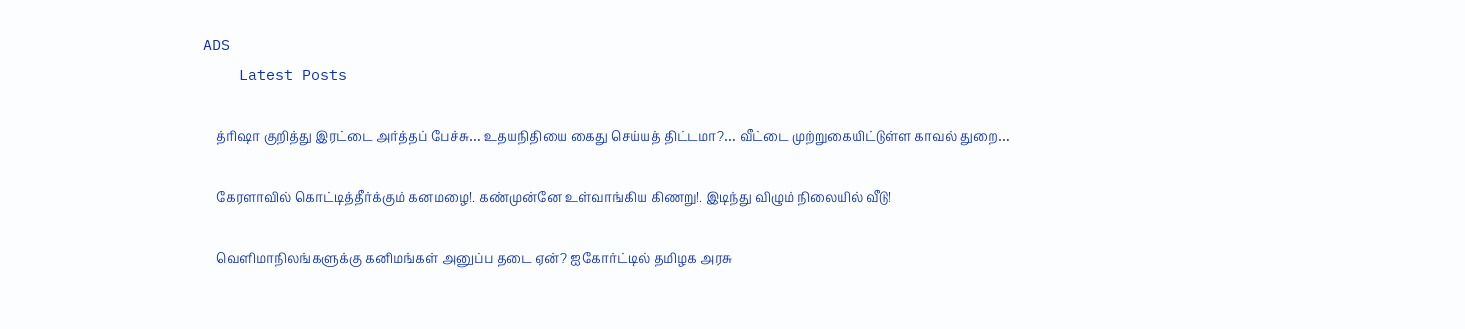ADS
    Latest Posts

    த்ரிஷா குறித்து இரட்டை அர்த்தப் பேச்சு… உதயநிதியை கைது செய்யத் திட்டமா?… வீட்டை முற்றுகையிட்டுள்ள காவல் துறை…

    கேரளாவில் கொட்டித்தீர்க்கும் கனமழை!. கண்முன்னே உள்வாங்கிய கிணறு!. இடிந்து விழும் நிலையில் வீடு!

    வெளிமாநிலங்களுக்கு கனிமங்கள் அனுப்ப தடை ஏன்? ஐகோர்ட்டில் தமிழக அரசு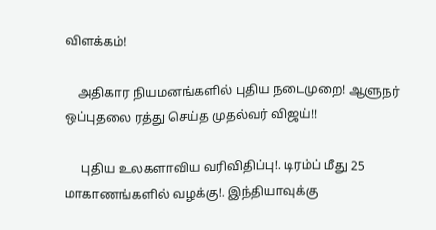விளக்கம்!

    அதிகார நியமனங்களில் புதிய நடைமுறை! ஆளுநர் ஒப்புதலை ரத்து செய்த முதல்வர் விஜய்!!

     புதிய உலகளாவிய வரிவிதிப்பு!. டிரம்ப் மீது 25 மாகாணங்களில் வழக்கு!. இந்தியாவுக்கு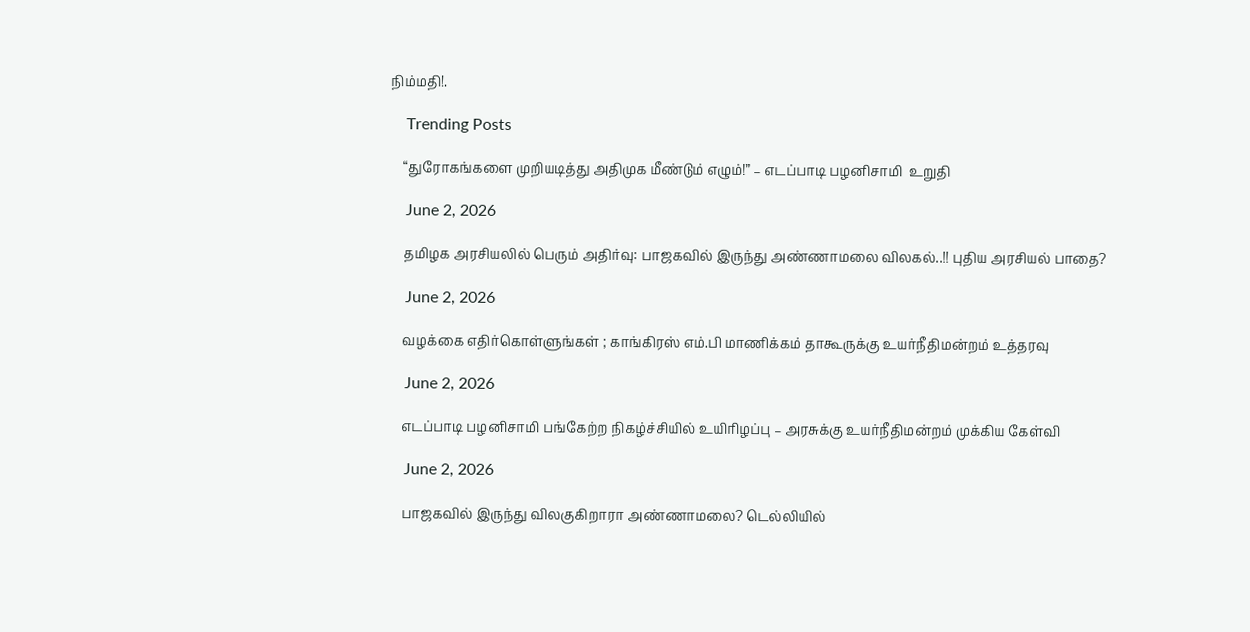நிம்மதி!.

    Trending Posts

    “துரோகங்களை முறியடித்து அதிமுக மீண்டும் எழும்!” – எடப்பாடி பழனிசாமி  உறுதி

    June 2, 2026

    தமிழக அரசியலில் பெரும் அதிர்வு: பாஜகவில் இருந்து அண்ணாமலை விலகல்..!! புதிய அரசியல் பாதை?

    June 2, 2026

    வழக்கை எதிர்கொள்ளுங்கள் ; காங்கிரஸ் எம்.பி மாணிக்கம் தாகூருக்கு உயர்நீதிமன்றம் உத்தரவு

    June 2, 2026

    எடப்பாடி பழனிசாமி பங்கேற்ற நிகழ்ச்சியில் உயிரிழப்பு – அரசுக்கு உயர்நீதிமன்றம் முக்கிய கேள்வி

    June 2, 2026

    பாஜகவில் இருந்து விலகுகிறாரா அண்ணாமலை? டெல்லியில்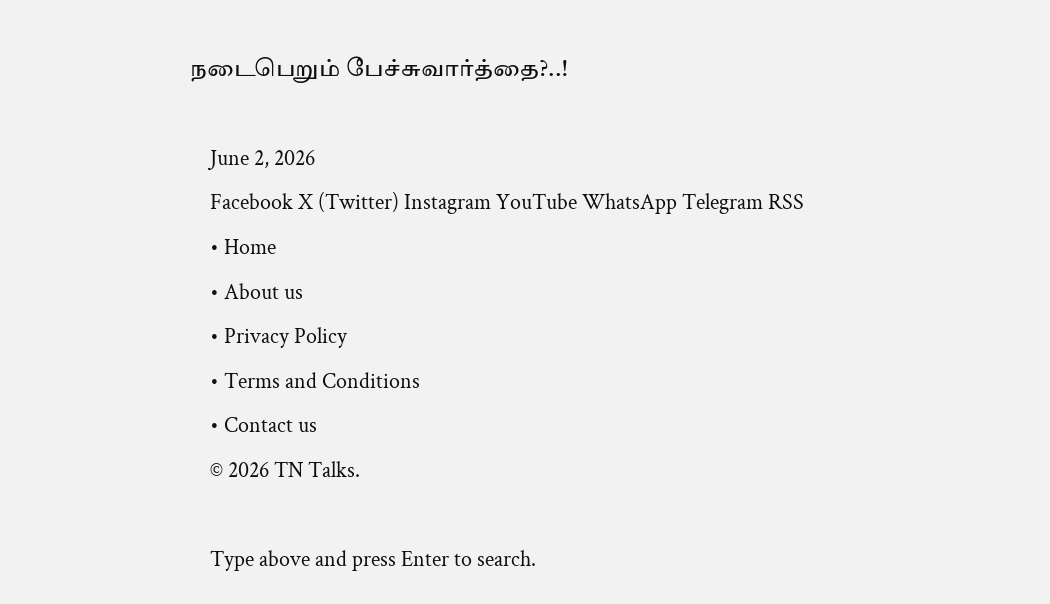நடைபெறும் பேச்சுவார்த்தை?..!

    June 2, 2026
    Facebook X (Twitter) Instagram YouTube WhatsApp Telegram RSS
    • Home
    • About us
    • Privacy Policy
    • Terms and Conditions
    • Contact us
    © 2026 TN Talks.

    Type above and press Enter to search.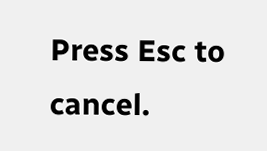Press Esc to cancel.